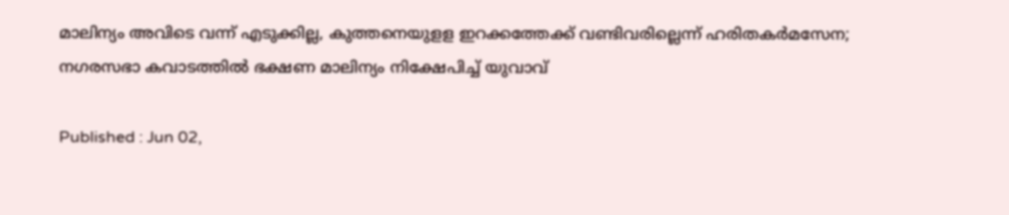മാലിന്യം അവിടെ വന്ന് എടുക്കില്ല, കുത്തനെയുളള ഇറക്കത്തേക്ക് വണ്ടിവരില്ലെന്ന് ഹരിതകർമസേന; നഗരസഭാ കവാടത്തിൽ ഭക്ഷണ മാലിന്യം നിക്ഷേപിച്ച് യുവാവ്

Published : Jun 02,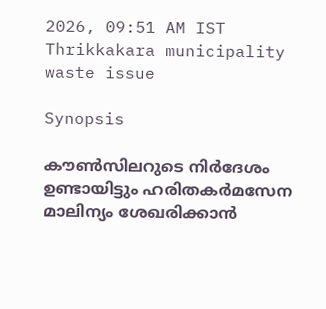2026, 09:51 AM IST
Thrikkakara municipality waste issue

Synopsis

കൗൺസിലറുടെ നിർദേശം ഉണ്ടായിട്ടും ഹരിതകർമസേന മാലിന്യം ശേഖരിക്കാൻ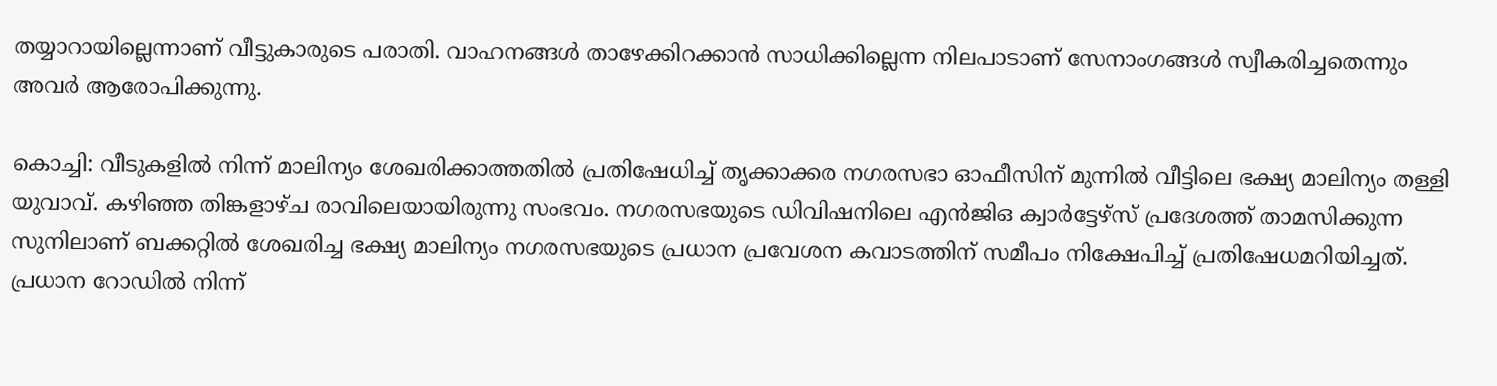തയ്യാറായില്ലെന്നാണ് വീട്ടുകാരുടെ പരാതി. വാഹനങ്ങൾ താഴേക്കിറക്കാൻ സാധിക്കില്ലെന്ന നിലപാടാണ് സേനാംഗങ്ങൾ സ്വീകരിച്ചതെന്നും അവർ ആരോപിക്കുന്നു.

കൊച്ചി: വീടുകളിൽ നിന്ന് മാലിന്യം ശേഖരിക്കാത്തതിൽ പ്രതിഷേധിച്ച് തൃക്കാക്കര നഗരസഭാ ഓഫീസിന് മുന്നിൽ വീട്ടിലെ ഭക്ഷ്യ മാലിന്യം തള്ളി യുവാവ്. കഴിഞ്ഞ തിങ്കളാഴ്ച രാവിലെയായിരുന്നു സംഭവം. നഗരസഭയുടെ ഡിവിഷനിലെ എൻജിഒ ക്വാർട്ടേഴ്സ് പ്രദേശത്ത് താമസിക്കുന്ന സുനിലാണ് ബക്കറ്റിൽ ശേഖരിച്ച ഭക്ഷ്യ മാലിന്യം നഗരസഭയുടെ പ്രധാന പ്രവേശന കവാടത്തിന് സമീപം നിക്ഷേപിച്ച് പ്രതിഷേധമറിയിച്ചത്. പ്രധാന റോഡിൽ നിന്ന്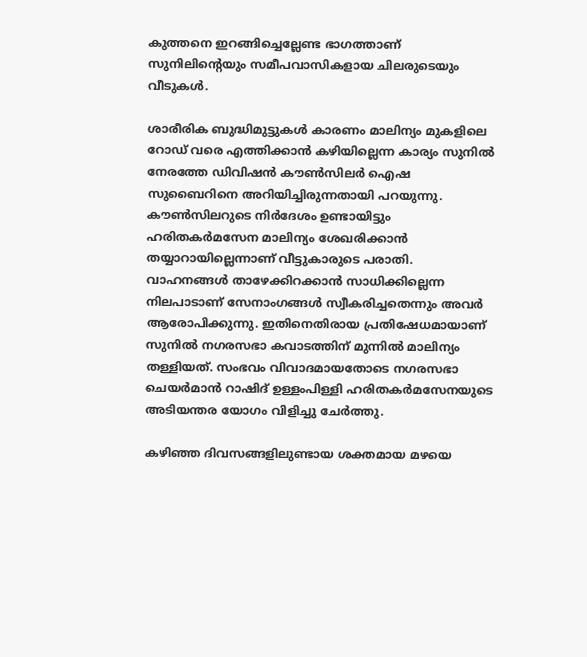കുത്തനെ ഇറങ്ങിച്ചെല്ലേണ്ട ഭാഗത്താണ് സുനിലിന്റെയും സമീപവാസികളായ ചിലരുടെയും വീടുകൾ.

ശാരീരിക ബുദ്ധിമുട്ടുകൾ കാരണം മാലിന്യം മുകളിലെ റോഡ് വരെ എത്തിക്കാൻ കഴിയില്ലെന്ന കാര്യം സുനിൽ നേരത്തേ ഡിവിഷൻ കൗൺസിലർ ഐഷ സുബൈറിനെ അറിയിച്ചിരുന്നതായി പറയുന്നു. കൗൺസിലറുടെ നിർദേശം ഉണ്ടായിട്ടും ഹരിതകർമസേന മാലിന്യം ശേഖരിക്കാൻ തയ്യാറായില്ലെന്നാണ് വീട്ടുകാരുടെ പരാതി. വാഹനങ്ങൾ താഴേക്കിറക്കാൻ സാധിക്കില്ലെന്ന നിലപാടാണ് സേനാംഗങ്ങൾ സ്വീകരിച്ചതെന്നും അവർ ആരോപിക്കുന്നു. ഇതിനെതിരായ പ്രതിഷേധമായാണ് സുനിൽ നഗരസഭാ കവാടത്തിന് മുന്നിൽ മാലിന്യം തള്ളിയത്. സംഭവം വിവാദമായതോടെ നഗരസഭാ ചെയർമാൻ റാഷിദ് ഉള്ളംപിള്ളി ഹരിതകർമസേനയുടെ അടിയന്തര യോഗം വിളിച്ചു ചേർത്തു.

കഴിഞ്ഞ ദിവസങ്ങളിലുണ്ടായ ശക്തമായ മഴയെ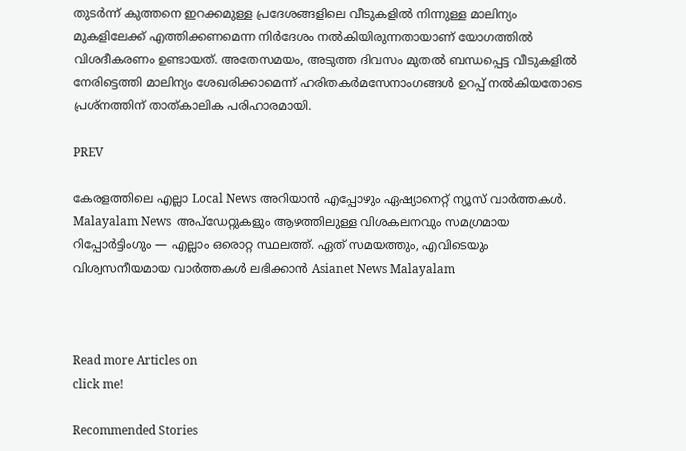തുടർന്ന് കുത്തനെ ഇറക്കമുള്ള പ്രദേശങ്ങളിലെ വീടുകളിൽ നിന്നുള്ള മാലിന്യം മുകളിലേക്ക് എത്തിക്കണമെന്ന നിർദേശം നൽകിയിരുന്നതായാണ് യോഗത്തിൽ വിശദീകരണം ഉണ്ടായത്. അതേസമയം, അടുത്ത ദിവസം മുതൽ ബന്ധപ്പെട്ട വീടുകളിൽ നേരിട്ടെത്തി മാലിന്യം ശേഖരിക്കാമെന്ന് ഹരിതകർമസേനാംഗങ്ങൾ ഉറപ്പ് നൽകിയതോടെ പ്രശ്നത്തിന് താത്കാലിക പരിഹാരമായി.

PREV

കേരളത്തിലെ എല്ലാ Local News അറിയാൻ എപ്പോഴും ഏഷ്യാനെറ്റ് ന്യൂസ് വാർത്തകൾ. Malayalam News  അപ്‌ഡേറ്റുകളും ആഴത്തിലുള്ള വിശകലനവും സമഗ്രമായ റിപ്പോർട്ടിംഗും — എല്ലാം ഒരൊറ്റ സ്ഥലത്ത്. ഏത് സമയത്തും, എവിടെയും വിശ്വസനീയമായ വാർത്തകൾ ലഭിക്കാൻ Asianet News Malayalam



Read more Articles on
click me!

Recommended Stories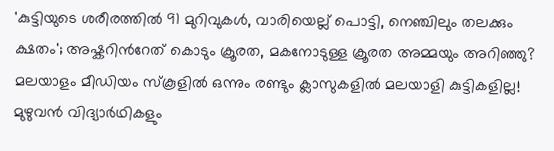'കുട്ടിയുടെ ശരീരത്തിൽ 91 മുറിവുകൾ, വാരിയെല്ല് പൊട്ടി, നെഞ്ചിലും തലക്കും ക്ഷതം'; അഷ്കറിന്‍റേത് കൊടും ക്രൂരത, മകനോടുള്ള ക്രൂരത അമ്മയും അറിഞ്ഞു?
മലയാളം മീഡിയം സ്കൂളിൽ ഒന്നും രണ്ടും ക്ലാസുകളിൽ മലയാളി കുട്ടികളില്ല! മുഴുവൻ വിദ്യാർഥികളും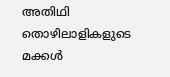അതിഥി തൊഴിലാളികളുടെ മക്കൾ